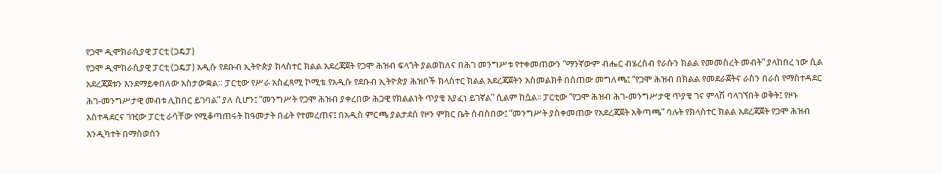የጋሞ ዲሞክራሲያዊ ፓርቲ (ጋዴፓ)
የጋሞ ዲሞክራሲያዊ ፓርቲ (ጋዴፓ) አዲሱ የደቡብ ኢትዮጵያ ክላስተር ክልል አደረጃጀት የጋሞ ሕዝብ ፍላጎት ያልወከለና በሕገ መንግሥቱ የተቀመጠውን “ማንኛውም ብሔር ብሄረሰብ የራሱን ክልል የመመስረት መብት” ያላከበረ ነው ሲል አደረጃጀቱን እንደማይቀበለው አስታውቋል። ፓርቲው የሥራ አስፈጻሚ ኮሚቴ የአዲሱ የደቡብ ኢትዮጵያ ሕዝቦች ክላስተር ክልል አደረጃጀትን አስመልክቶ በሰጠው መግለጫ፤ “የጋሞ ሕዝብ በክልል የመደራጀትና ራስን በራስ የማስተዳደር ሕገ-መንግሥታዊ መብቱ ሊከበር ይገባል” ያለ ሲሆን፤ “መንግሥት የጋሞ ሕዝብ ያቀረበው ሕጋዊ የክልልነት ጥያቄ እያፈነ ይገኛል” ሲልም ከሷል፡፡ ፓርቲው “የጋሞ ሕዝብ ሕገ-መንግሥታዊ ጥያቄ ገና ምላሽ ባላገኘበት ወቅት፤ የዞኑ አስተዳደርና ገዢው ፓርቲ ራሳቸው የሚቆጣጠሩት ከዓመታት በፊት የተመረጠና፤ በአዲስ ምርጫ ያልታደሰ የዞን ምክር ቤት ሰብስበው፤ “መንግሥት ያስቀመጠው የአደረጃጀት አቅጣጫ” ባሉት የክላስተር ክልል አደረጃጀት የጋሞ ሕዝብ እንዲካተት በማስወሰን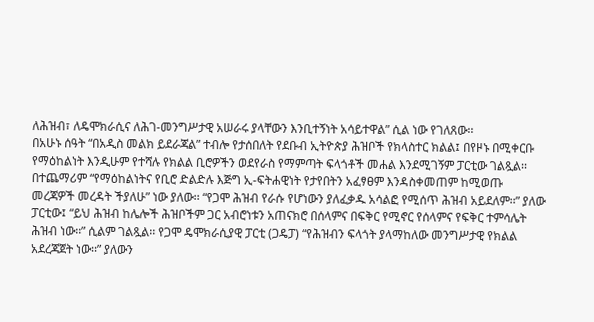ለሕዝብ፣ ለዴሞክራሲና ለሕገ-መንግሥታዊ አሠራሩ ያላቸውን እንቢተኝነት አሳይተዋል” ሲል ነው የገለጸው፡፡
በአሁኑ ሰዓት “በአዲስ መልክ ይደራጃል” ተብሎ የታሰበለት የደቡብ ኢትዮጵያ ሕዝቦች የክላስተር ክልል፤ በየዞኑ በሚቀርቡ የማዕከልነት እንዲሁም የተሻሉ የክልል ቢሮዎችን ወደየራስ የማምጣት ፍላጎቶች መሐል እንደሚገኝም ፓርቲው ገልጿል፡፡ በተጨማሪም “የማዕከልነትና የቢሮ ድልድሉ እጅግ ኢ-ፍትሐዊነት የታየበትን አፈፃፀም እንዳስቀመጠም ከሚወጡ መረጃዎች መረዳት ችያለሁ” ነው ያለው፡፡ “የጋሞ ሕዝብ የራሱ የሆነውን ያለፈቃዱ አሳልፎ የሚሰጥ ሕዝብ አይደለም፡፡” ያለው ፓርቲው፤ “ይህ ሕዝብ ከሌሎች ሕዝቦችም ጋር አብሮነቱን አጠናክሮ በሰላምና በፍቅር የሚኖር የሰላምና የፍቅር ተምሳሌት ሕዝብ ነው፡፡” ሲልም ገልጿል፡፡ የጋሞ ዴሞክራሲያዊ ፓርቲ (ጋዴፓ) “የሕዝብን ፍላጎት ያላማከለው መንግሥታዊ የክልል አደረጃጀት ነው፡፡” ያለውን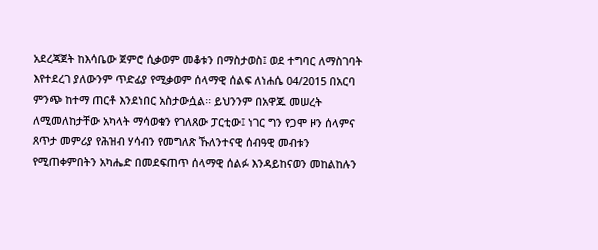አደረጃጀት ከእሳቤው ጀምሮ ሲቃወም መቆቱን በማስታወስ፤ ወደ ተግባር ለማስገባት እየተደረገ ያለውንም ጥድፊያ የሚቃወም ሰላማዊ ሰልፍ ለነሐሴ 04/2015 በአርባ ምንጭ ከተማ ጠርቶ እንደነበር አስታውሷል፡፡ ይህንንም በአዋጁ መሠረት ለሚመለከታቸው አካላት ማሳወቁን የገለጸው ፓርቲው፤ ነገር ግን የጋሞ ዞን ሰላምና ጸጥታ መምሪያ የሕዝብ ሃሳብን የመግለጽ ኹለንተናዊ ሰብዓዊ መብቱን የሚጠቀምበትን አካሔድ በመደፍጠጥ ሰላማዊ ሰልፉ እንዳይከናወን መከልከሉን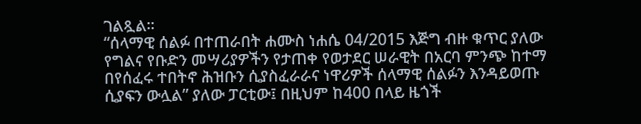ገልጿል፡፡
“ሰላማዊ ሰልፉ በተጠራበት ሐሙስ ነሐሴ 04/2015 እጅግ ብዙ ቁጥር ያለው የግልና የቡድን መሣሪያዎችን የታጠቀ የወታደር ሠራዊት በአርባ ምንጭ ከተማ በየሰፈሩ ተበትኖ ሕዝቡን ሲያስፈራራና ነዋሪዎች ሰላማዊ ሰልፉን እንዳይወጡ ሲያፍን ውሏል” ያለው ፓርቲው፤ በዚህም ከ400 በላይ ዜጎች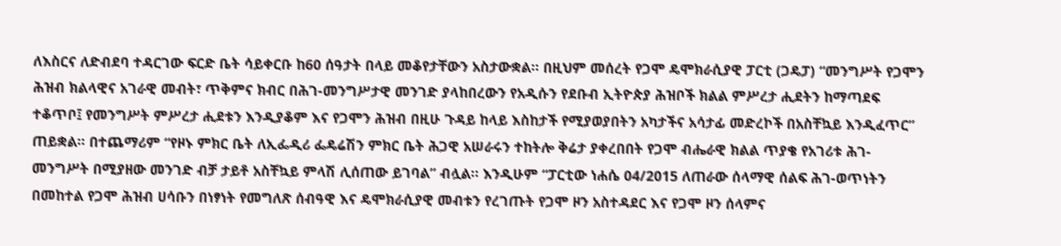ለእስርና ለድብደባ ተዳርገው ፍርድ ቤት ሳይቀርቡ ከ60 ሰዓታት በላይ መቆየታቸውን አስታውቋል፡፡ በዚህም መሰረት የጋሞ ዴሞክራሲያዊ ፓርቲ (ጋዴፓ) “መንግሥት የጋሞን ሕዝብ ክልላዊና አገራዊ መብት፣ ጥቅምና ክብር በሕገ-መንግሥታዊ መንገድ ያላከበረውን የአዲሱን የደቡብ ኢትዮጵያ ሕዝቦች ክልል ምሥረታ ሒደትን ከማጣደፍ ተቆጥቦ፤ የመንግሥት ምሥረታ ሒደቱን እንዲያቆም እና የጋሞን ሕዝብ በዚሁ ጉዳይ ከላይ እስከታች የሚያወያበትን አካታችና አሳታፊ መድረኮች በአስቸኳይ እንዲፈጥር” ጠይቋል፡፡ በተጨማሪም “የዞኑ ምክር ቤት ለኢፌዲሪ ፌዴሬሽን ምክር ቤት ሕጋዊ አሠራሩን ተከትሎ ቅሬታ ያቀረበበት የጋሞ ብሔራዊ ክልል ጥያቄ የአገሪቱ ሕገ-መንግሥት በሚያዘው መንገድ ብቻ ታይቶ አስቸኳይ ምላሽ ሊሰጠው ይገባል” ብሏል፡፡ እንዲሁም “ፓርቲው ነሐሴ 04/2015 ለጠራው ሰላማዊ ሰልፍ ሕገ-ወጥነትን በመከተል የጋሞ ሕዝብ ሀሳቡን በነፃነት የመግለጽ ሰብዓዊ እና ዴሞክራሲያዊ መብቱን የረገጡት የጋሞ ዞን አስተዳደር እና የጋሞ ዞን ሰላምና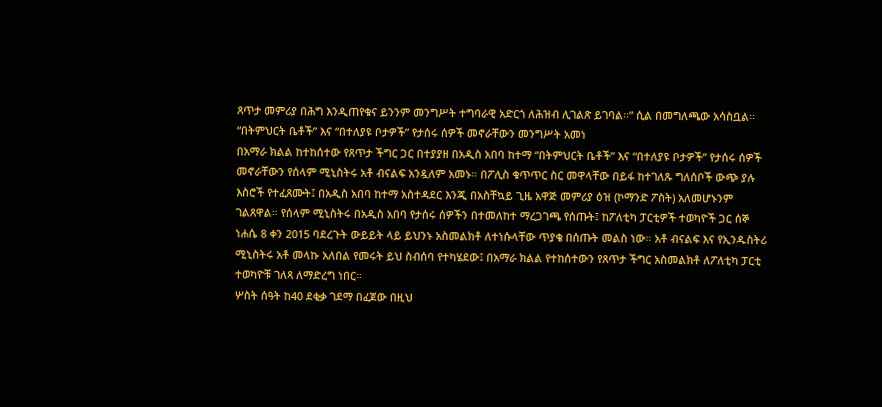ጸጥታ መምሪያ በሕግ እንዲጠየቁና ይንንም መንግሥት ተግባራዊ አድርጎ ለሕዝብ ሊገልጽ ይገባል፡፡” ሲል በመግለጫው አሳስቧል፡፡
“በትምህርት ቤቶች” እና “በተለያዩ ቦታዎች” የታሰሩ ሰዎች መኖራቸውን መንግሥት አመነ
በአማራ ክልል ከተከሰተው የጸጥታ ችግር ጋር በተያያዘ በአዲስ አበባ ከተማ “በትምህርት ቤቶች” እና “በተለያዩ ቦታዎች” የታሰሩ ሰዎች መኖራቸውን የሰላም ሚኒስትሩ አቶ ብናልፍ አንዷለም አመኑ። በፖሊስ ቁጥጥር ስር መዋላቸው በይፋ ከተገለጹ ግለሰቦች ውጭ ያሉ እስሮች የተፈጸሙት፤ በአዲስ አበባ ከተማ አስተዳደር እንጂ በአስቸኳይ ጊዜ አዋጅ መምሪያ ዕዝ (ኮማንድ ፖስት) አለመሆኑንም ገልጸዋል። የሰላም ሚኒስትሩ በአዲስ አበባ የታሰሩ ሰዎችን በተመለከተ ማረጋገጫ የሰጡት፤ ከፖለቲካ ፓርቲዎች ተወካዮች ጋር ሰኞ ነሐሴ 8 ቀን 2015 ባደረጉት ውይይት ላይ ይህንኑ አስመልክቶ ለተነሱላቸው ጥያቄ በሰጡት መልስ ነው። አቶ ብናልፍ እና የኢንዱስትሪ ሚኒስትሩ አቶ መላኩ አለበል የመሩት ይህ ስብሰባ የተካሄደው፤ በአማራ ክልል የተከሰተውን የጸጥታ ችግር አስመልክቶ ለፖለቲካ ፓርቲ ተወካዮቹ ገለጻ ለማድረግ ነበር።
ሦስት ሰዓት ከ40 ደቂቃ ገደማ በፈጀው በዚህ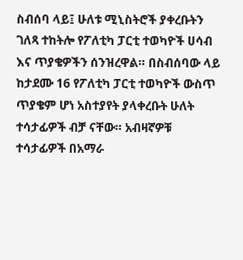ስብሰባ ላይ፤ ሁለቱ ሚኒስትሮች ያቀረቡትን ገለጻ ተከትሎ የፖለቲካ ፓርቲ ተወካዮች ሀሳብ እና ጥያቄዎችን ሰንዝረዋል። በስብሰባው ላይ ከታደሙ 16 የፖለቲካ ፓርቲ ተወካዮች ውስጥ ጥያቄም ሆነ አስተያየት ያላቀረቡት ሁለት ተሳታፊዎች ብቻ ናቸው። አብዛኛዎቹ ተሳታፊዎች በአማራ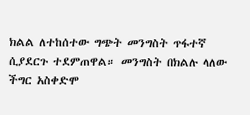ክልል ለተከሰተው ግጭት መንግስት ጥፋተኛ ሲያደርጉ ተደምጠዋል። መንግስት በክልሉ ላለው ችግር አስቀድሞ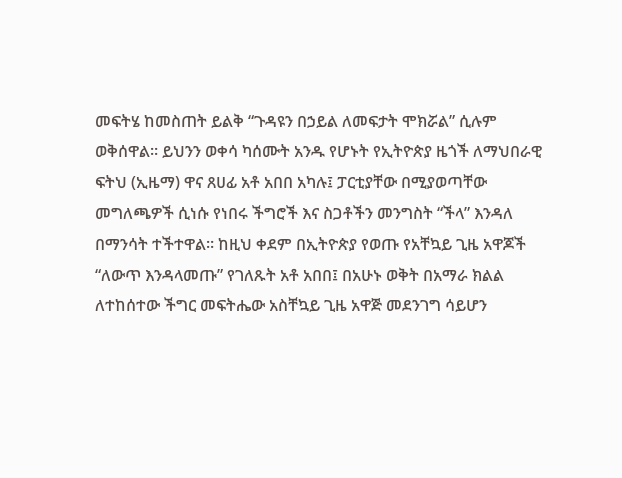መፍትሄ ከመስጠት ይልቅ “ጉዳዩን በኃይል ለመፍታት ሞክሯል” ሲሉም ወቅሰዋል። ይህንን ወቀሳ ካሰሙት አንዱ የሆኑት የኢትዮጵያ ዜጎች ለማህበራዊ ፍትህ (ኢዜማ) ዋና ጸሀፊ አቶ አበበ አካሉ፤ ፓርቲያቸው በሚያወጣቸው መግለጫዎች ሲነሱ የነበሩ ችግሮች እና ስጋቶችን መንግስት “ችላ” እንዳለ በማንሳት ተችተዋል። ከዚህ ቀደም በኢትዮጵያ የወጡ የአቸኳይ ጊዜ አዋጆች “ለውጥ እንዳላመጡ” የገለጹት አቶ አበበ፤ በአሁኑ ወቅት በአማራ ክልል ለተከሰተው ችግር መፍትሔው አስቸኳይ ጊዜ አዋጅ መደንገግ ሳይሆን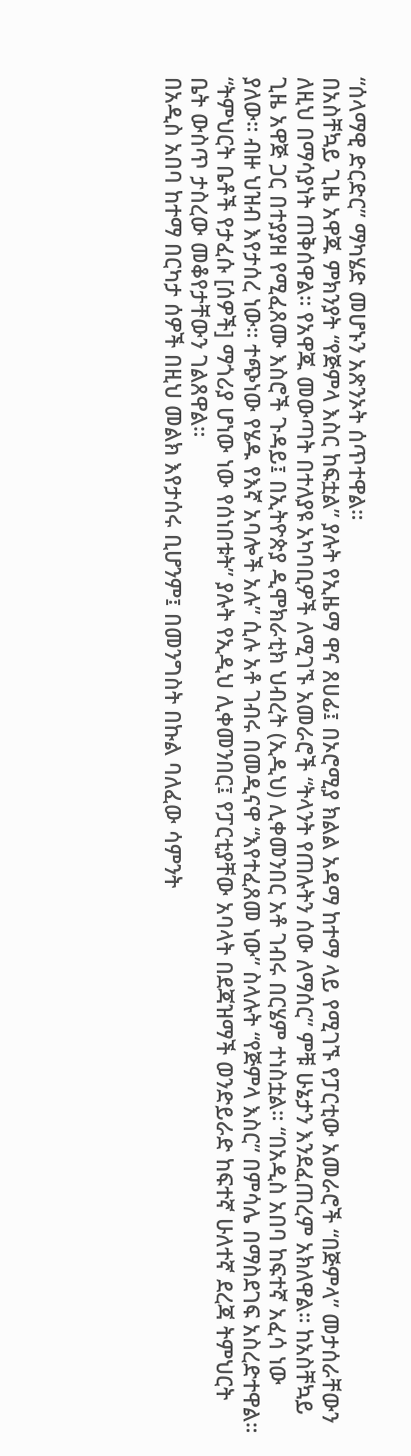“ሰላማዊ ድርድር” ማካሄድ መሆኑን አጽንኦት ሰጥተዋል።
በአስቸኳይ ጊዜ አዋጁ ምክንያት “የጅምላ እስር ከፍቷል” ያሉት የኢዜማ ዋና ጸሀፊ፤ በኦሮሚያ ክልል አዳማ ከተማ ላይ የሚገኙ የፓርቲው አመራሮች “በጅምላ” መታሰራቸውን ለዚህ በማሳያነት ጠቅሰዋል። የአዋጁ መውጣት በተለያዩ አካባቢዎች ለሚገኙ አመራሮች “ትላንት የጠሉትን ሰው ለማሰር” ምቹ ሁኔታን እንደፈጠረም አክለዋል። ከአስቸኳይ ጊዜ አዋጅ ጋር በተያያዘ የሚፈጸሙ እስሮች ጉዳይ፤ በኢትዮጵያ ዲሞክራቲክ ህብረት (ኢዲህ) ሊቀመንበር አቶ ገብሩ በርሄም ተነስቷል። “በአዲስ አበባ ከፍተኛ አፈሳ ነው ያለው። ብዙ ህዝብ እየታሰረ ነው። ተጭነው የሄዱ የእኛ አባሎች አሉ” ሲሉ አቶ ገብሩ በመዲናዋ “እየተፈጸመ ነው” ስላሉት “የጅምላ እስር” በምሳሌ በማስደገፍ አስረድተዋል። “ትምህርት ቤቶች የታፈሱ [ሰዎች] ማጎሪያ ሆነው ነው የሰነበቱት” ያሉት የኢዲህ ሊቀመንበር፤ የፓርቲያቸው አባላት በደጃዝማች ወንድይራድ ከፍተኛ ሁለተኛ ደረጃ ትምህርት ቤት ውስጥ ታስረው መቆየታቸውን ገልጸዋል።
በአዲስ አበባ ከተማ በርካታ ሰዎች በዚህ መልክ እየታሰሩ ቢሆንም፤ በመንግስት በኩል ባለፈው ሳምንት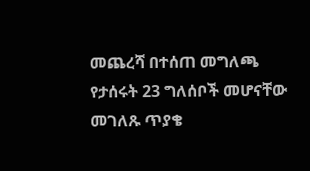መጨረሻ በተሰጠ መግለጫ የታሰሩት 23 ግለሰቦች መሆናቸው መገለጹ ጥያቄ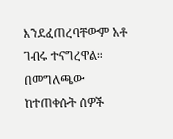እንደፈጠረባቸውም አቶ ገብሩ ተናግረዋል። በመግለጫው ከተጠቀሱት ሰዎች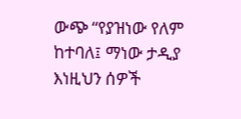ውጭ “የያዝነው የለም ከተባለ፤ ማነው ታዲያ እነዚህን ሰዎች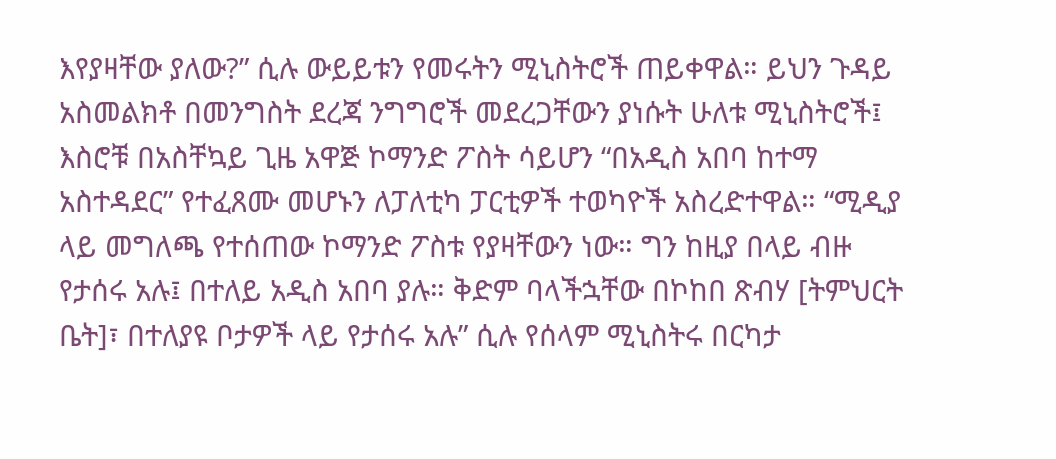እየያዛቸው ያለው?” ሲሉ ውይይቱን የመሩትን ሚኒስትሮች ጠይቀዋል። ይህን ጉዳይ አስመልክቶ በመንግስት ደረጃ ንግግሮች መደረጋቸውን ያነሱት ሁለቱ ሚኒስትሮች፤ እስሮቹ በአስቸኳይ ጊዜ አዋጅ ኮማንድ ፖስት ሳይሆን “በአዲስ አበባ ከተማ አስተዳደር” የተፈጸሙ መሆኑን ለፓለቲካ ፓርቲዎች ተወካዮች አስረድተዋል። “ሚዲያ ላይ መግለጫ የተሰጠው ኮማንድ ፖስቱ የያዛቸውን ነው። ግን ከዚያ በላይ ብዙ የታሰሩ አሉ፤ በተለይ አዲስ አበባ ያሉ። ቅድም ባላችኋቸው በኮከበ ጽብሃ [ትምህርት ቤት]፣ በተለያዩ ቦታዎች ላይ የታሰሩ አሉ” ሲሉ የሰላም ሚኒስትሩ በርካታ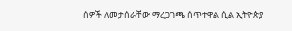ሰዎች ለመታሰራቸው ማረጋገጫ ሰጥተዋል ሲል ኢትዮጵያ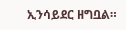ኢንሳይደር ዘግቧል።